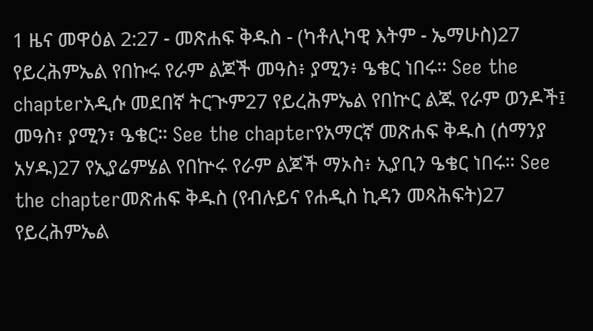1 ዜና መዋዕል 2:27 - መጽሐፍ ቅዱስ - (ካቶሊካዊ እትም - ኤማሁስ)27 የይረሕምኤል የበኩሩ የራም ልጆች መዓስ፥ ያሚን፥ ዔቄር ነበሩ። See the chapterአዲሱ መደበኛ ትርጒም27 የይረሕምኤል የበኵር ልጁ የራም ወንዶች፤ መዓስ፣ ያሚን፣ ዔቄር። See the chapterየአማርኛ መጽሐፍ ቅዱስ (ሰማንያ አሃዱ)27 የኢያሬምሄል የበኵሩ የራም ልጆች ማኦስ፥ ኢያቢን ዔቄር ነበሩ። See the chapterመጽሐፍ ቅዱስ (የብሉይና የሐዲስ ኪዳን መጻሕፍት)27 የይረሕምኤል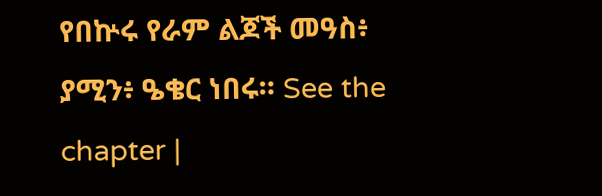የበኵሩ የራም ልጆች መዓስ፥ ያሚን፥ ዔቄር ነበሩ። See the chapter |